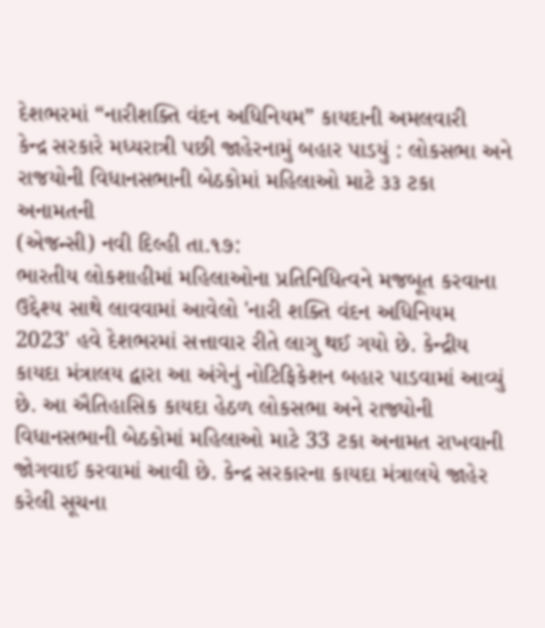દેશભરમાં “નારીશક્તિ વંદન અધિનિયમ” કાયદાની અમલવારી
કેન્દ્ર સરકારે મધ્યરાત્રી પછી જાહેરનામું બહાર પાડયું : લોકસભા અને રાજયોની વિધાનસભાની બેઠકોમાં મહિલાઓ માટે ૩૩ ટકા અનામતની
(એજન્સી) નવી દિલ્હી તા.૧૭:
ભારતીય લોકશાહીમાં મહિલાઓના પ્રતિનિધિત્વને મજબૂત કરવાના ઉદ્દેશ્ય સાથે લાવવામાં આવેલો 'નારી શક્તિ વંદન અધિનિયમ 2023' હવે દેશભરમાં સત્તાવાર રીતે લાગુ થઈ ગયો છે. કેન્દ્રીય કાયદા મંત્રાલય દ્વારા આ અંગેનું નોટિફિકેશન બહાર પાડવામાં આવ્યું છે. આ ઐતિહાસિક કાયદા હેઠળ લોકસભા અને રાજ્યોની વિધાનસભાની બેઠકોમાં મહિલાઓ માટે 33 ટકા અનામત રાખવાની જોગવાઈ કરવામાં આવી છે. કેન્દ્ર સરકારના કાયદા મંત્રાલયે જાહેર કરેલી સૂચના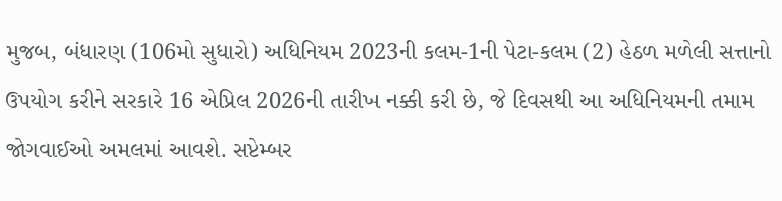મુજબ, બંધારણ (106મો સુધારો) અધિનિયમ 2023ની કલમ-1ની પેટા-કલમ (2) હેઠળ મળેલી સત્તાનો ઉપયોગ કરીને સરકારે 16 એપ્રિલ 2026ની તારીખ નક્કી કરી છે, જે દિવસથી આ અધિનિયમની તમામ જોગવાઈઓ અમલમાં આવશે. સપ્ટેમ્બર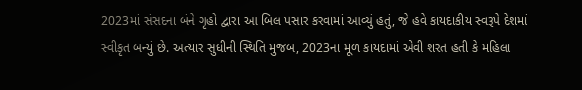2023માં સંસદના બંને ગૃહો દ્વારા આ બિલ પસાર કરવામાં આવ્યું હતું, જે હવે કાયદાકીય સ્વરૂપે દેશમાં સ્વીકૃત બન્યું છે. અત્યાર સુધીની સ્થિતિ મુજબ, 2023ના મૂળ કાયદામાં એવી શરત હતી કે મહિલા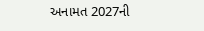અનામત 2027ની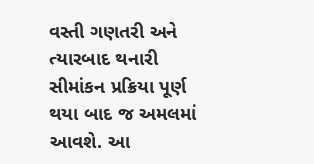વસ્તી ગણતરી અને ત્યારબાદ થનારી સીમાંકન પ્રક્રિયા પૂર્ણ થયા બાદ જ અમલમાં આવશે. આ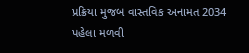પ્રક્રિયા મુજબ વાસ્તવિક અનામત 2034 પહેલા મળવી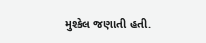મુશ્કેલ જણાતી હતી.